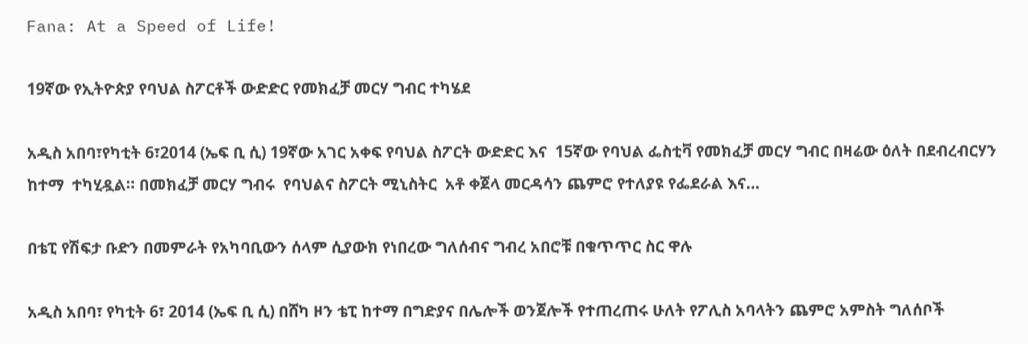Fana: At a Speed of Life!

19ኛው የኢትዮጵያ የባህል ስፖርቶች ውድድር የመክፈቻ መርሃ ግብር ተካሄደ

አዲስ አበባ፣የካቲት 6፣2014 (ኤፍ ቢ ሲ) 19ኛው አገር አቀፍ የባህል ስፖርት ውድድር እና  15ኛው የባህል ፌስቲቫ የመክፈቻ መርሃ ግብር በዛሬው ዕለት በደብረብርሃን ከተማ  ተካሂዷል። በመክፈቻ መርሃ ግብሩ  የባህልና ስፖርት ሚኒስትር  አቶ ቀጀላ መርዳሳን ጨምሮ የተለያዩ የፌደራል እና…

በቴፒ የሽፍታ ቡድን በመምራት የአካባቢውን ሰላም ሲያውክ የነበረው ግለሰብና ግብረ አበሮቹ በቁጥጥር ስር ዋሉ

አዲስ አበባ፣ የካቲት 6፣ 2014 (ኤፍ ቢ ሲ) በሸካ ዞን ቴፒ ከተማ በግድያና በሌሎች ወንጀሎች የተጠረጠሩ ሁለት የፖሊስ አባላትን ጨምሮ አምስት ግለሰቦች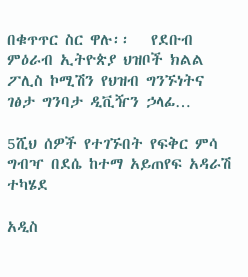በቁጥጥር ስር ዋሉ፡፡   የደቡብ ምዕራብ ኢትዮጵያ ህዝቦች ክልል ፖሊስ ኮሚሽን የህዝብ ግንኙነትና ገፅታ ግንባታ ዲቪዥን ኃላፊ…

5ሺህ ሰዎች የተገኙበት የፍቅር ምሳ ግብዣ በደሴ ከተማ አይጠየፍ አዳራሽ ተካሄደ

አዲስ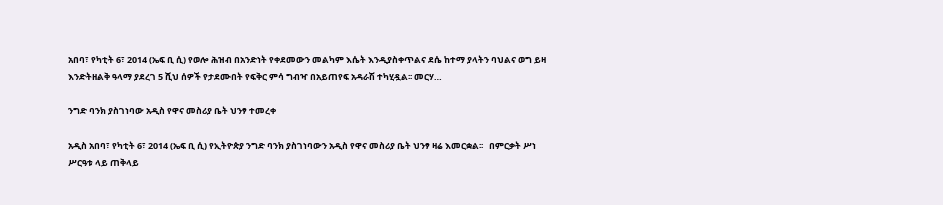አበባ፣ የካቲት 6፣ 2014 (ኤፍ ቢ ሲ) የወሎ ሕዝብ በአንድነት የቀደመውን መልካም እሴት እንዲያስቀጥልና ደሴ ከተማ ያላትን ባህልና ወግ ይዛ እንድትዘልቅ ዓላማ ያደረገ 5 ሺህ ሰዎች የታደሙበት የፍቅር ምሳ ግብዣ በአይጠየፍ አዳራሽ ተካሂዷል፡፡ መርሃ…

ንግድ ባንክ ያስገነባው አዲስ የዋና መስሪያ ቤት ህንፃ ተመረቀ

አዲስ አበባ፣ የካቲት 6፣ 2014 (ኤፍ ቢ ሲ) የኢትዮጵያ ንግድ ባንክ ያስገነባውን አዲስ የዋና መስሪያ ቤት ህንፃ ዛሬ እመርቋል፡፡   በምርቃት ሥነ ሥርዓቱ ላይ ጠቅላይ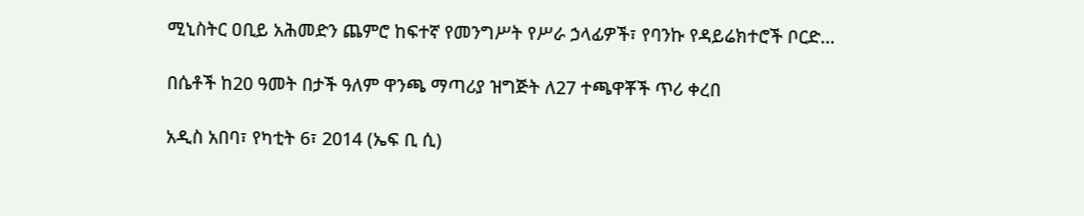ሚኒስትር ዐቢይ አሕመድን ጨምሮ ከፍተኛ የመንግሥት የሥራ ኃላፊዎች፣ የባንኩ የዳይሬክተሮች ቦርድ…

በሴቶች ከ20 ዓመት በታች ዓለም ዋንጫ ማጣሪያ ዝግጅት ለ27 ተጫዋቾች ጥሪ ቀረበ

አዲስ አበባ፣ የካቲት 6፣ 2014 (ኤፍ ቢ ሲ)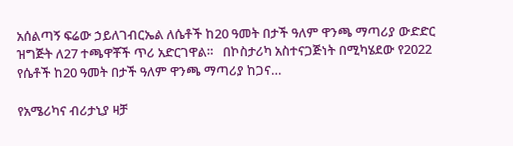አሰልጣኝ ፍሬው ኃይለገብርኤል ለሴቶች ከ20 ዓመት በታች ዓለም ዋንጫ ማጣሪያ ውድድር ዝግጅት ለ27 ተጫዋቾች ጥሪ አድርገዋል።   በኮስታሪካ አስተናጋጅነት በሚካሄደው የ2022 የሴቶች ከ20 ዓመት በታች ዓለም ዋንጫ ማጣሪያ ከጋና…

የአሜሪካና ብሪታኒያ ዛቻ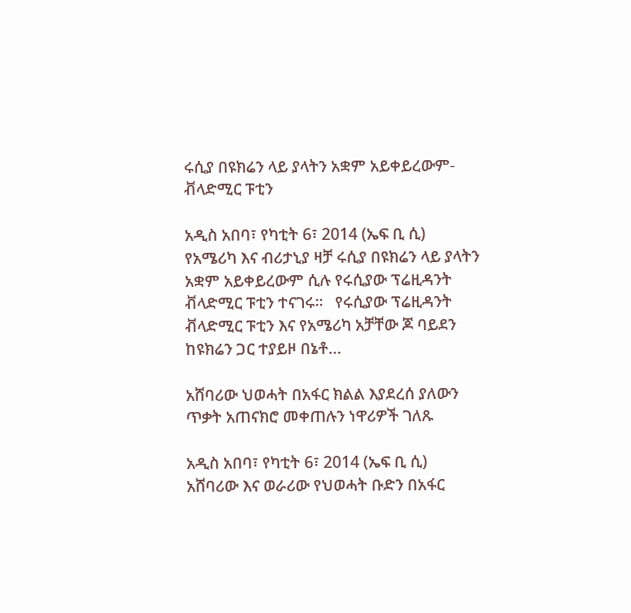ሩሲያ በዩክሬን ላይ ያላትን አቋም አይቀይረውም-ቭላድሚር ፑቲን

አዲስ አበባ፣ የካቲት 6፣ 2014 (ኤፍ ቢ ሲ) የአሜሪካ እና ብሪታኒያ ዛቻ ሩሲያ በዩክሬን ላይ ያላትን አቋም አይቀይረውም ሲሉ የሩሲያው ፕሬዚዳንት ቭላድሚር ፑቲን ተናገሩ፡፡   የሩሲያው ፕሬዚዳንት ቭላድሚር ፑቲን እና የአሜሪካ አቻቸው ጆ ባይደን ከዩክሬን ጋር ተያይዞ በኔቶ…

አሸባሪው ህወሓት በአፋር ክልል እያደረሰ ያለውን ጥቃት አጠናክሮ መቀጠሉን ነዋሪዎች ገለጹ

አዲስ አበባ፣ የካቲት 6፣ 2014 (ኤፍ ቢ ሲ) አሸባሪው እና ወራሪው የህወሓት ቡድን በአፋር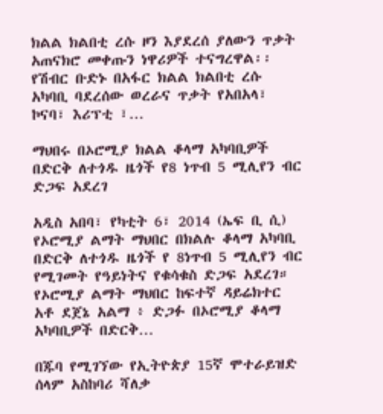ክልል ክልበቲ ረሱ ዞን እያደረሰ ያለውን ጥቃት አጠናክሮ መቀጡን ነዋሪዎች ተናግረዋል፡፡ የሽብር ቡድኑ በአፋር ክልል ክልበቲ ረሱ አካባቢ ባደረሰው ወረራና ጥቃት የአበአላ፣ ኮናባ፣ እሪፕቲ ፣…

ማህበሩ በኦሮሚያ ክልል ቆላማ አካባቢዎች በድርቅ ለተጎዱ ዜጎች የ8 ነጥብ 5 ሚሊየን ብር ድጋፍ አደረገ

አዲስ አበባ፣ የካቲት 6፣ 2014 (ኤፍ ቢ ሲ) የኦሮሚያ ልማት ማህበር በክልሉ ቆላማ አካባቢ በድርቅ ለተጎዱ ዜጎች የ 8ነጥብ 5 ሚሊየን ብር የሚገመት የዓይነትና የቁሳቁስ ድጋፍ አደረገ። የኦሮሚያ ልማት ማህበር ከፍተኛ ዳይሬክተር አቶ ደጀኔ አልማ ፥ ድጋፉ በኦሮሚያ ቆላማ አካባቢዎች በድርቅ…

በጁባ የሚገኘው የኢትዮጵያ 15ኛ ሞተራይዝድ ሰላም አስከባሪ ሻለቃ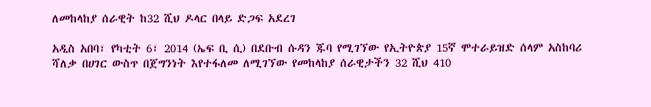ለመከላከያ ሰራዊት ከ32 ሺህ ዶላር በላይ ድጋፍ አደረገ

አዲስ አበባ፣ የካቲት 6፣ 2014 (ኤፍ ቢ ሲ) በደቡብ ሱዳን ጁባ የሚገኘው የኢትዮጵያ 15ኛ ሞተራይዝድ ሰላም አስከባሪ ሻለቃ በሀገር ውስጥ በጀግንነት እየተፋለመ ለሚገኘው የመከላከያ ሰራዊታችን 32 ሺህ 410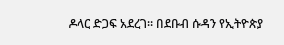ዶላር ድጋፍ አደረገ። በደቡብ ሱዳን የኢትዮጵያ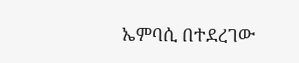ኤምባሲ በተደረገው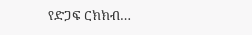የድጋፍ ርክክብ…